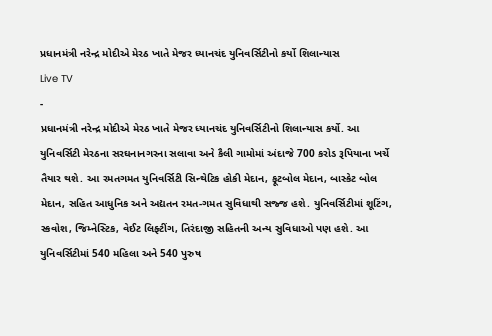પ્રધાનમંત્રી નરેન્દ્ર મોદીએ મેરઠ ખાતે મેજર ધ્યાનચંદ યુનિવર્સિટીનો કર્યો શિલાન્યાસ
Live TV
-
પ્રધાનમંત્રી નરેન્દ્ર મોદીએ મેરઠ ખાતે મેજર ધ્યાનચંદ યુનિવર્સિટીનો શિલાન્યાસ કર્યો. આ યુનિવર્સિટી મેરઠના સરઘનાનગરના સલાવા અને કૈલી ગામોમાં અંદાજે 700 કરોડ રૂપિયાના ખર્ચે તૈયાર થશે. આ રમતગમત યુનિવર્સિટી સિન્થેટિક હોકી મેદાન, ફૂટબોલ મેદાન, બાસ્કેટ બોલ મેદાન, સહિત આધુનિક અને અદ્યતન રમત-ગમત સુવિધાથી સજ્જ હશે. યુનિવર્સિટીમાં શૂટિંગ, સ્કવોશ, જિમ્નેસ્ટિક, વેઈટ લિફ્ટીંગ, તિરંદાજી સહિતની અન્ય સુવિધાઓ પણ હશે. આ યુનિવર્સિટીમાં 540 મહિલા અને 540 પુરુષ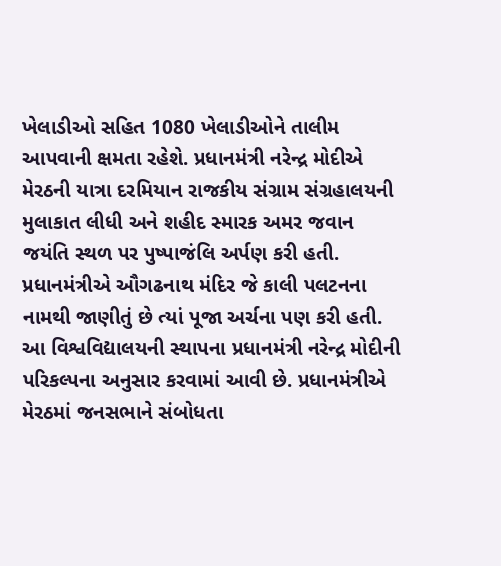ખેલાડીઓ સહિત 1080 ખેલાડીઓને તાલીમ આપવાની ક્ષમતા રહેશે. પ્રધાનમંત્રી નરેન્દ્ર મોદીએ મેરઠની યાત્રા દરમિયાન રાજકીય સંગ્રામ સંગ્રહાલયની મુલાકાત લીધી અને શહીદ સ્મારક અમર જવાન જયંતિ સ્થળ પર પુષ્પાજંલિ અર્પણ કરી હતી. પ્રધાનમંત્રીએ ઔગઢનાથ મંદિર જે કાલી પલટનના નામથી જાણીતું છે ત્યાં પૂજા અર્ચના પણ કરી હતી. આ વિશ્વવિદ્યાલયની સ્થાપના પ્રધાનમંત્રી નરેન્દ્ર મોદીની પરિકલ્પના અનુસાર કરવામાં આવી છે. પ્રધાનમંત્રીએ મેરઠમાં જનસભાને સંબોધતા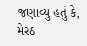જણાવ્યુ હતું કે, મેરઠ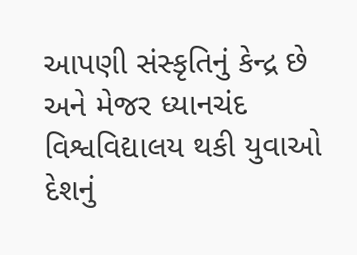આપણી સંસ્કૃતિનું કેન્દ્ર છે અને મેજર ધ્યાનચંદ વિશ્વવિદ્યાલય થકી યુવાઓ દેશનું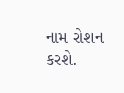નામ રોશન કરશે.